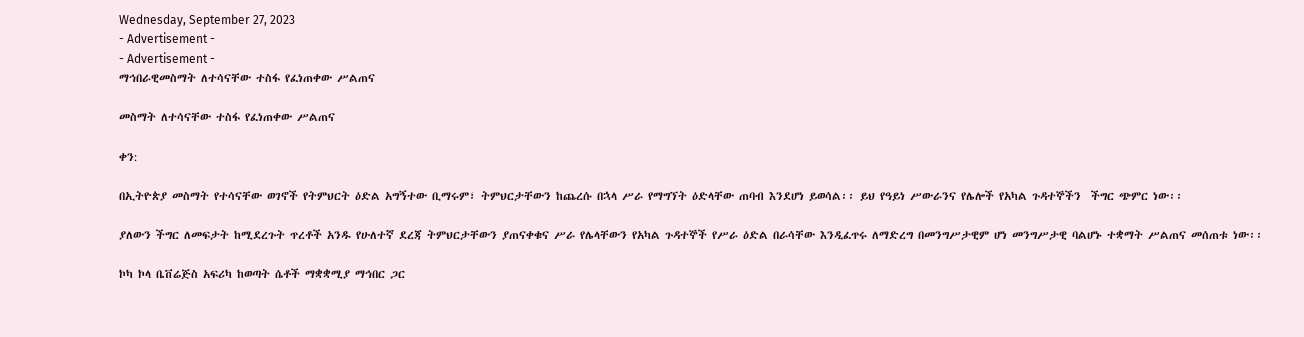Wednesday, September 27, 2023
- Advertisement -
- Advertisement -
ማኅበራዊመስማት ለተሳናቸው ተስፋ የፈነጠቀው ሥልጠና

መስማት ለተሳናቸው ተስፋ የፈነጠቀው ሥልጠና

ቀን:

በኢትዮጵያ መስማት የተሳናቸው ወገኖች የትምህርት ዕድል አግኝተው ቢማሩም፣ ትምህርታቸውን ከጨረሱ በኋላ ሥራ የማግኘት ዕድላቸው ጠባብ እንደሆነ ይወሳል፡፡ ይህ የዓይነ ሥውራንና የሌሎች የአካል ጉዳተኞችን  ችግር ጭምር ነው፡፡

ያለውን ችግር ለመፍታት ከሚደረጉት ጥረቶች አንዱ የሁለተኛ ደረጃ ትምህርታቸውን ያጠናቀቁና ሥራ የሌላቸውን የአካል ጉዳተኞች የሥራ ዕድል በራሳቸው እንዲፈጥሩ ለማድረግ በመንግሥታዊም ሆነ መንግሥታዊ ባልሆኑ ተቋማት ሥልጠና መሰጠቱ ነው፡፡

ኮካ ኮላ ቤቨሬጅስ አፍሪካ ከወጣት ሴቶች ማቋቋሚያ ማኅበር ጋር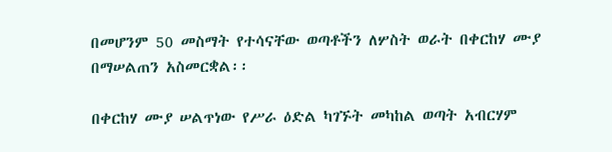በመሆንም 50 መስማት የተሳናቸው ወጣቶችን ለሦስት ወራት በቀርከሃ ሙያ በማሠልጠን አስመርቋል፡፡

በቀርከሃ ሙያ ሠልጥነው የሥራ ዕድል ካገኙት መካከል ወጣት አብርሃም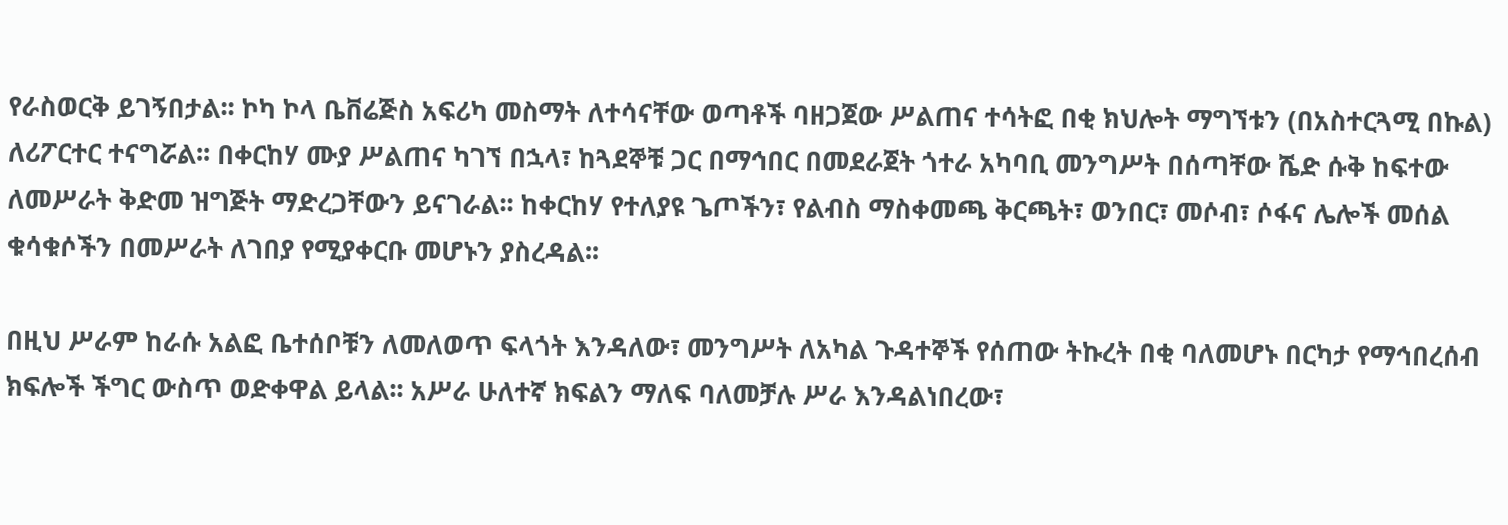የራስወርቅ ይገኝበታል፡፡ ኮካ ኮላ ቤቨሬጅስ አፍሪካ መስማት ለተሳናቸው ወጣቶች ባዘጋጀው ሥልጠና ተሳትፎ በቂ ክህሎት ማግኘቱን (በአስተርጓሚ በኩል) ለሪፖርተር ተናግሯል፡፡ በቀርከሃ ሙያ ሥልጠና ካገኘ በኋላ፣ ከጓደኞቹ ጋር በማኅበር በመደራጀት ጎተራ አካባቢ መንግሥት በሰጣቸው ሼድ ሱቅ ከፍተው ለመሥራት ቅድመ ዝግጅት ማድረጋቸውን ይናገራል፡፡ ከቀርከሃ የተለያዩ ጌጦችን፣ የልብስ ማስቀመጫ ቅርጫት፣ ወንበር፣ መሶብ፣ ሶፋና ሌሎች መሰል ቁሳቁሶችን በመሥራት ለገበያ የሚያቀርቡ መሆኑን ያስረዳል፡፡

በዚህ ሥራም ከራሱ አልፎ ቤተሰቦቹን ለመለወጥ ፍላጎት እንዳለው፣ መንግሥት ለአካል ጉዳተኞች የሰጠው ትኩረት በቂ ባለመሆኑ በርካታ የማኅበረሰብ ክፍሎች ችግር ውስጥ ወድቀዋል ይላል፡፡ አሥራ ሁለተኛ ክፍልን ማለፍ ባለመቻሉ ሥራ እንዳልነበረው፣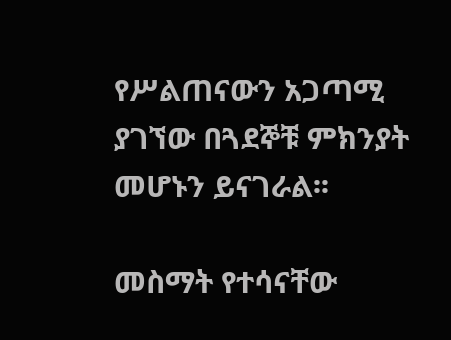የሥልጠናውን አጋጣሚ ያገኘው በጓደኞቹ ምክንያት መሆኑን ይናገራል፡፡

መስማት የተሳናቸው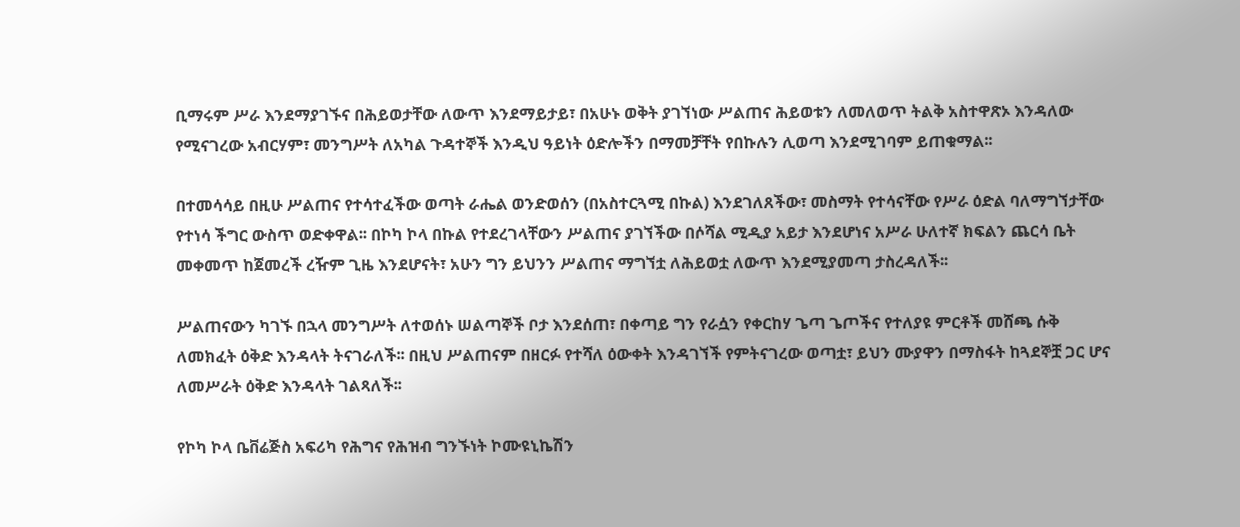ቢማሩም ሥራ እንደማያገኙና በሕይወታቸው ለውጥ እንደማይታይ፣ በአሁኑ ወቅት ያገኘነው ሥልጠና ሕይወቱን ለመለወጥ ትልቅ አስተዋጽኦ እንዳለው የሚናገረው አብርሃም፣ መንግሥት ለአካል ጉዳተኞች እንዲህ ዓይነት ዕድሎችን በማመቻቸት የበኩሉን ሊወጣ እንደሚገባም ይጠቁማል፡፡

በተመሳሳይ በዚሁ ሥልጠና የተሳተፈችው ወጣት ራሔል ወንድወሰን (በአስተርጓሚ በኩል) እንደገለጸችው፣ መስማት የተሳናቸው የሥራ ዕድል ባለማግኘታቸው የተነሳ ችግር ውስጥ ወድቀዋል፡፡ በኮካ ኮላ በኩል የተደረገላቸውን ሥልጠና ያገኘችው በሶሻል ሚዲያ አይታ እንደሆነና አሥራ ሁለተኛ ክፍልን ጨርሳ ቤት መቀመጥ ከጀመረች ረዥም ጊዜ እንደሆናት፣ አሁን ግን ይህንን ሥልጠና ማግኘቷ ለሕይወቷ ለውጥ እንደሚያመጣ ታስረዳለች፡፡

ሥልጠናውን ካገኙ በኋላ መንግሥት ለተወሰኑ ሠልጣኞች ቦታ እንደሰጠ፣ በቀጣይ ግን የራሷን የቀርከሃ ጌጣ ጌጦችና የተለያዩ ምርቶች መሸጫ ሱቅ ለመክፈት ዕቅድ እንዳላት ትናገራለች፡፡ በዚህ ሥልጠናም በዘርፉ የተሻለ ዕውቀት እንዳገኘች የምትናገረው ወጣቷ፣ ይህን ሙያዋን በማስፋት ከጓደኞቿ ጋር ሆና ለመሥራት ዕቅድ እንዳላት ገልጻለች፡፡

የኮካ ኮላ ቤቨሬጅስ አፍሪካ የሕግና የሕዝብ ግንኙነት ኮሙዩኒኬሽን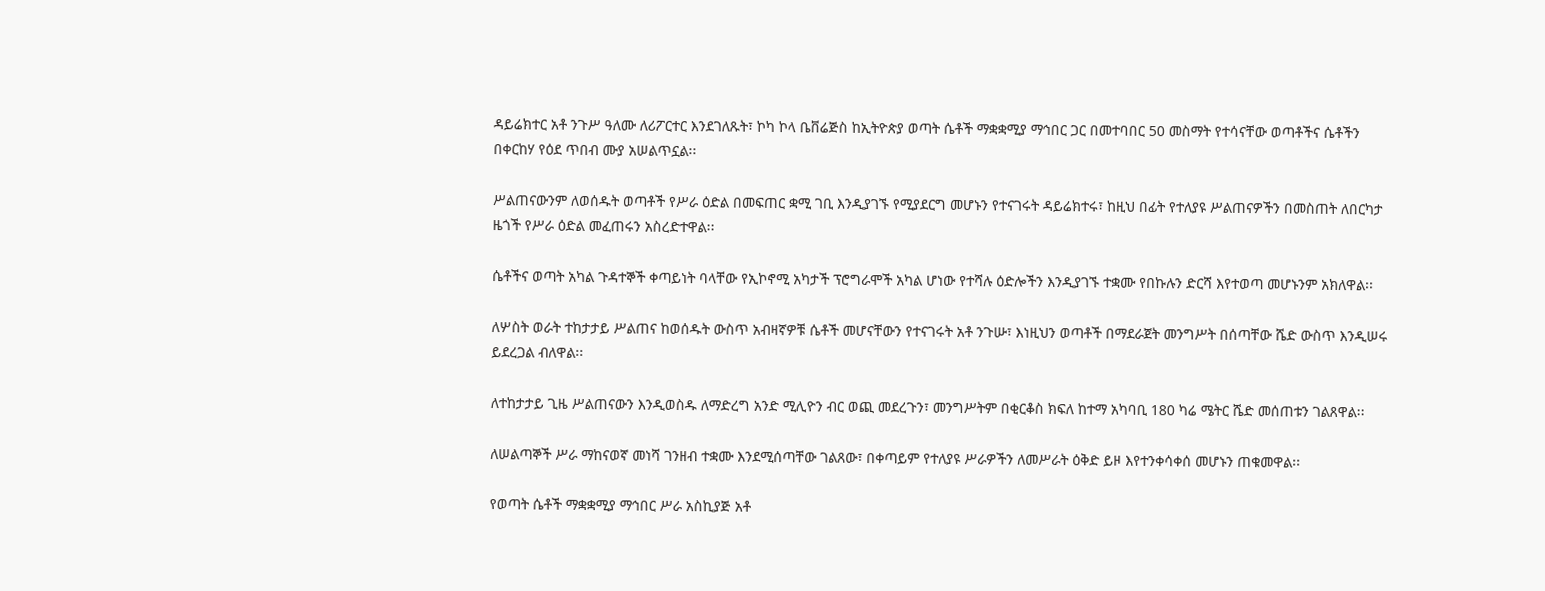ዳይሬክተር አቶ ንጉሥ ዓለሙ ለሪፖርተር እንደገለጹት፣ ኮካ ኮላ ቤቨሬጅስ ከኢትዮጵያ ወጣት ሴቶች ማቋቋሚያ ማኅበር ጋር በመተባበር 50 መስማት የተሳናቸው ወጣቶችና ሴቶችን በቀርከሃ የዕደ ጥበብ ሙያ አሠልጥኗል፡፡

ሥልጠናውንም ለወሰዱት ወጣቶች የሥራ ዕድል በመፍጠር ቋሚ ገቢ እንዲያገኙ የሚያደርግ መሆኑን የተናገሩት ዳይሬክተሩ፣ ከዚህ በፊት የተለያዩ ሥልጠናዎችን በመስጠት ለበርካታ ዜጎች የሥራ ዕድል መፈጠሩን አስረድተዋል፡፡

ሴቶችና ወጣት አካል ጉዳተኞች ቀጣይነት ባላቸው የኢኮኖሚ አካታች ፕሮግራሞች አካል ሆነው የተሻሉ ዕድሎችን እንዲያገኙ ተቋሙ የበኩሉን ድርሻ እየተወጣ መሆኑንም አክለዋል፡፡

ለሦስት ወራት ተከታታይ ሥልጠና ከወሰዱት ውስጥ አብዛኛዎቹ ሴቶች መሆናቸውን የተናገሩት አቶ ንጉሡ፣ እነዚህን ወጣቶች በማደራጀት መንግሥት በሰጣቸው ሼድ ውስጥ እንዲሠሩ ይደረጋል ብለዋል፡፡

ለተከታታይ ጊዜ ሥልጠናውን እንዲወስዱ ለማድረግ አንድ ሚሊዮን ብር ወጪ መደረጉን፣ መንግሥትም በቂርቆስ ክፍለ ከተማ አካባቢ 180 ካሬ ሜትር ሼድ መሰጠቱን ገልጸዋል፡፡

ለሠልጣኞች ሥራ ማከናወኛ መነሻ ገንዘብ ተቋሙ እንደሚሰጣቸው ገልጸው፣ በቀጣይም የተለያዩ ሥራዎችን ለመሥራት ዕቅድ ይዞ እየተንቀሳቀሰ መሆኑን ጠቁመዋል፡፡

የወጣት ሴቶች ማቋቋሚያ ማኅበር ሥራ አስኪያጅ አቶ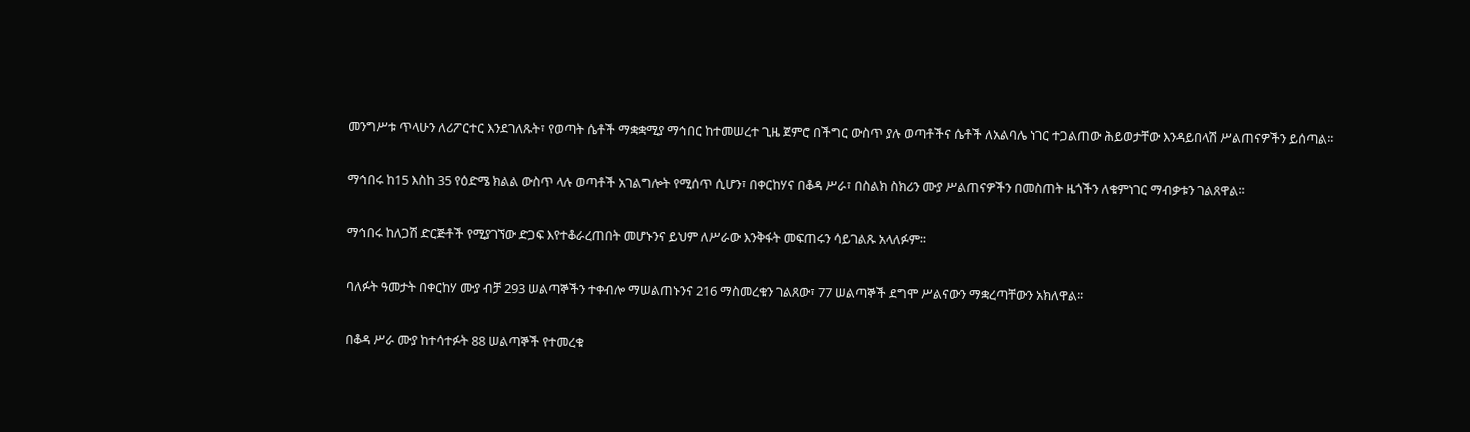መንግሥቱ ጥላሁን ለሪፖርተር እንደገለጹት፣ የወጣት ሴቶች ማቋቋሚያ ማኅበር ከተመሠረተ ጊዜ ጀምሮ በችግር ውስጥ ያሉ ወጣቶችና ሴቶች ለአልባሌ ነገር ተጋልጠው ሕይወታቸው እንዳይበላሽ ሥልጠናዎችን ይሰጣል፡፡

ማኅበሩ ከ15 እስከ 35 የዕድሜ ክልል ውስጥ ላሉ ወጣቶች አገልግሎት የሚሰጥ ሲሆን፣ በቀርከሃና በቆዳ ሥራ፣ በስልክ ስክሪን ሙያ ሥልጠናዎችን በመስጠት ዜጎችን ለቁምነገር ማብቃቱን ገልጸዋል፡፡

ማኅበሩ ከለጋሽ ድርጅቶች የሚያገኘው ድጋፍ እየተቆራረጠበት መሆኑንና ይህም ለሥራው እንቅፋት መፍጠሩን ሳይገልጹ አላለፉም፡፡

ባለፉት ዓመታት በቀርከሃ ሙያ ብቻ 293 ሠልጣኞችን ተቀብሎ ማሠልጠኑንና 216 ማስመረቁን ገልጸው፣ 77 ሠልጣኞች ደግሞ ሥልናውን ማቋረጣቸውን አክለዋል፡፡

በቆዳ ሥራ ሙያ ከተሳተፉት 88 ሠልጣኞች የተመረቁ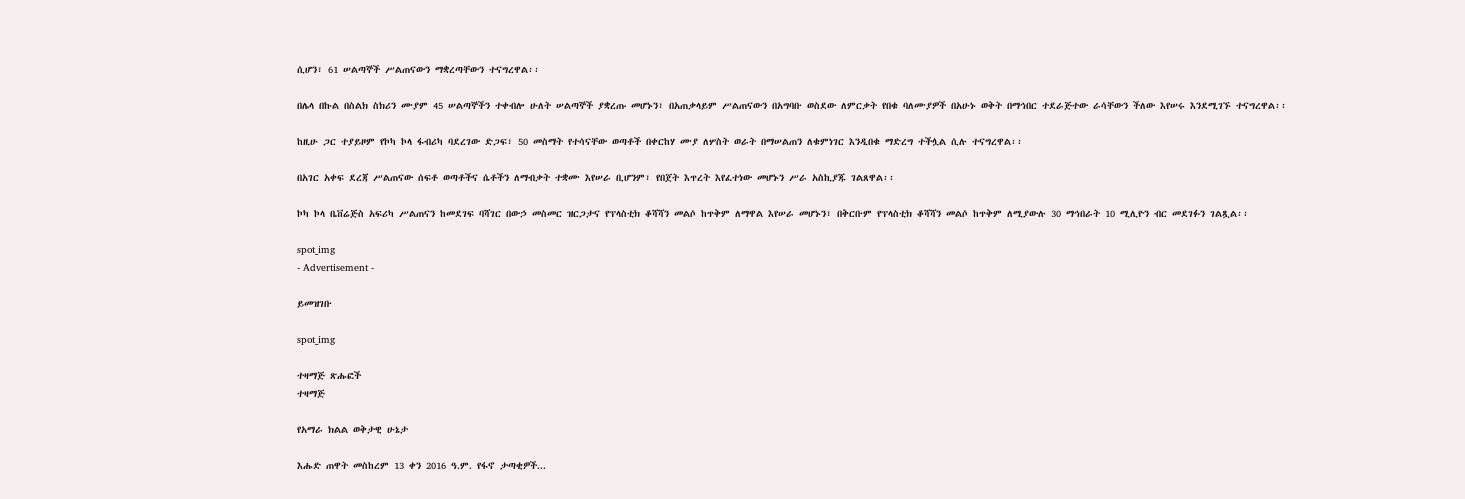ሲሆን፣ 61 ሠልጣኞች ሥልጠናውን ማቋረጣቸውን ተናግረዋል፡፡

በሌላ በኩል በስልክ ስክሪን ሙያም 45 ሠልጣኞችን ተቀብሎ ሁለት ሠልጣኞች ያቋረጡ መሆኑን፣ በአጠቃላይም ሥልጠናውን በአግባቡ ወስደው ለምርቃት የበቁ ባለሙያዎች በአሁኑ ወቅት በማኅበር ተደራጅተው ራሳቸውን ችለው እየሠሩ እንደሚገኙ ተናግረዋል፡፡

ከዚሁ ጋር ተያይዞም የኮካ ኮላ ፋብሪካ ባደረገው ድጋፍ፣ 50 መስማት የተሳናቸው ወጣቶች በቀርከሃ ሙያ ለሦስት ወራት በማሠልጠን ለቁምነገር እንዲበቁ ማድረግ ተችሏል ሲሉ ተናግረዋል፡፡

በአገር አቀፍ ደረጃ ሥልጠናው ሰፍቶ ወጣቶችና ሴቶችን ለማብቃት ተቋሙ እየሠራ ቢሆንም፣ የበጀት እጥረት እየፈተነው መሆኑን ሥራ አስኪያጁ ገልጸዋል፡፡

ኮካ ኮላ ቤቨሬጅስ አፍሪካ ሥልጠናን ከመደገፍ ባሻገር በውኃ መስመር ዝርጋታና የፕላስቲክ ቆሻሻን መልሶ ከጥቅም ለማዋል እየሠራ መሆኑን፣ በቅርቡም የፕላስቲክ ቆሻሻን መልሶ ከጥቅም ለሚያውሉ 30 ማኅበራት 10 ሚሊዮን ብር መደገፉን ገልጿል፡፡

spot_img
- Advertisement -

ይመዝገቡ

spot_img

ተዛማጅ ጽሑፎች
ተዛማጅ

የአማራ ክልል ወቅታዊ ሁኔታ

እሑድ ጠዋት መስከረም 13 ቀን 2016 ዓ.ም. የፋኖ ታጣቂዎች...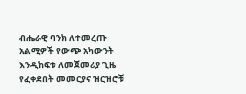ብሔራዊ ባንክ ለተመረጡ አልሚዎች የውጭ አካውንት እንዲከፍቱ ለመጀመሪያ ጊዜ የፈቀደበት መመርያና ዝርዝሮቹ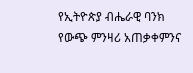የኢትዮጵያ ብሔራዊ ባንክ የውጭ ምንዛሪ አጠቃቀምንና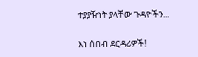ተያያዥነት ያላቸው ጉዳዮችን...

እነ ሰበብ ደርዳሪዎች!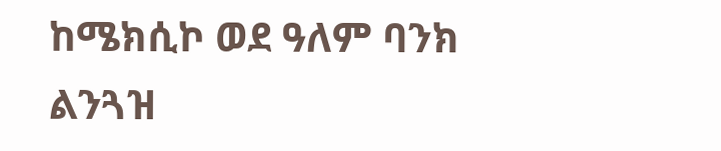ከሜክሲኮ ወደ ዓለም ባንክ ልንጓዝ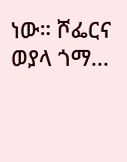ነው። ሾፌርና ወያላ ጎማ...